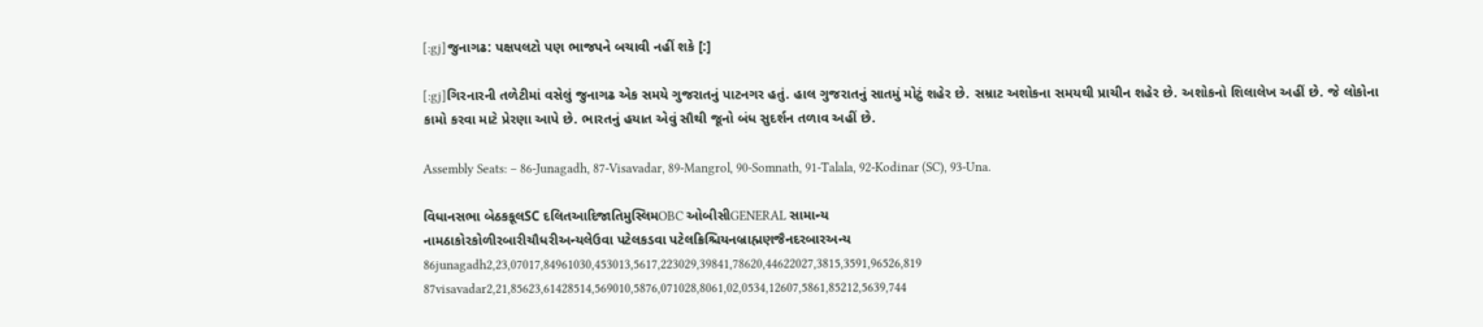[:gj]જુનાગઢ: પક્ષપલટો પણ ભાજપને બચાવી નહીં શકે [:]

[:gj]ગિરનારની તળેટીમાં વસેલું જુનાગઢ એક સમયે ગુજરાતનું પાટનગર હતું. હાલ ગુજરાતનું સાતમું મોટું શહેર છે. સમ્રાટ અશોકના સમયથી પ્રાચીન શહેર છે. અશોકનો શિલાલેખ અહીં છે. જે લોકોના કામો કરવા માટે પ્રેરણા આપે છે. ભારતનું હયાત એવું સૌથી જૂનો બંધ સુદર્શન તળાવ અહીં છે.

Assembly Seats: – 86-Junagadh, 87-Visavadar, 89-Mangrol, 90-Somnath, 91-Talala, 92-Kodinar (SC), 93-Una.

વિધાનસભા બેઠકકૂલSC દલિતઆદિજાતિમુસ્લિમOBC ઓબીસીGENERAL સામાન્ય
નામઠાકોરકોળીરબારીચૌધરીઅન્યલેઉવા પટેલકડવા પટેલક્રિશ્ચિયનબ્રાહ્મણજૈનદરબારઅન્ય
86junagadh2,23,07017,84961030,453013,5617,223029,39841,78620,44622027,3815,3591,96526,819
87visavadar2,21,85623,61428514,569010,5876,071028,8061,02,0534,12607,5861,85212,5639,744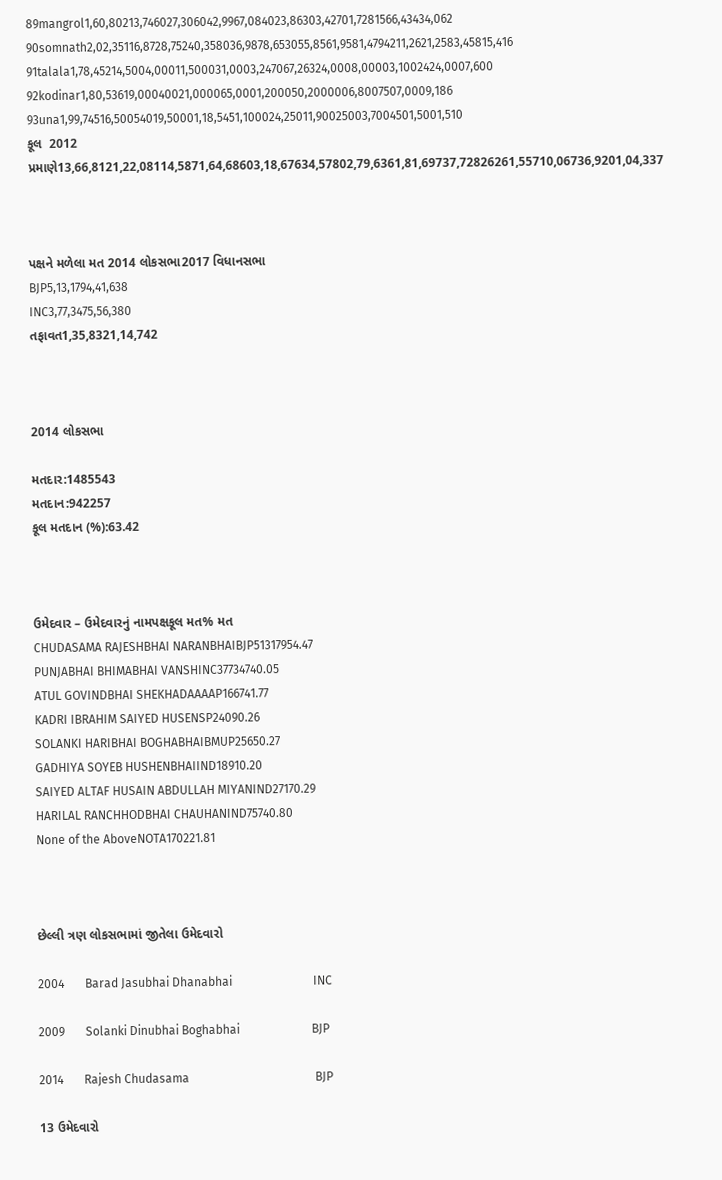89mangrol1,60,80213,746027,306042,9967,084023,86303,42701,7281566,43434,062
90somnath2,02,35116,8728,75240,358036,9878,653055,8561,9581,4794211,2621,2583,45815,416
91talala1,78,45214,5004,00011,500031,0003,247067,26324,0008,00003,1002424,0007,600
92kodinar1,80,53619,00040021,000065,0001,200050,2000006,8007507,0009,186
93una1,99,74516,50054019,50001,18,5451,100024,25011,90025003,7004501,5001,510
કૂલ  2012 પ્રમાણે13,66,8121,22,08114,5871,64,68603,18,67634,57802,79,6361,81,69737,72826261,55710,06736,9201,04,337



પક્ષને મળેલા મત 2014 લોકસભા2017 વિધાનસભા
BJP5,13,1794,41,638
INC3,77,3475,56,380
તફાવત1,35,8321,14,742



2014 લોકસભા

મતદાર:1485543
મતદાન:942257
કૂલ મતદાન (%):63.42



ઉમેદવાર – ઉમેદવારનું નામપક્ષકૂલ મત% મત
CHUDASAMA RAJESHBHAI NARANBHAIBJP51317954.47
PUNJABHAI BHIMABHAI VANSHINC37734740.05
ATUL GOVINDBHAI SHEKHADAAAAP166741.77
KADRI IBRAHIM SAIYED HUSENSP24090.26
SOLANKI HARIBHAI BOGHABHAIBMUP25650.27
GADHIYA SOYEB HUSHENBHAIIND18910.20
SAIYED ALTAF HUSAIN ABDULLAH MIYANIND27170.29
HARILAL RANCHHODBHAI CHAUHANIND75740.80
None of the AboveNOTA170221.81



છેલ્લી ત્રણ લોકસભામાં જીતેલા ઉમેદવારો

2004       Barad Jasubhai Dhanabhai                           INC

2009       Solanki Dinubhai Boghabhai                        BJP

2014       Rajesh Chudasama                                          BJP

13 ઉમેદવારો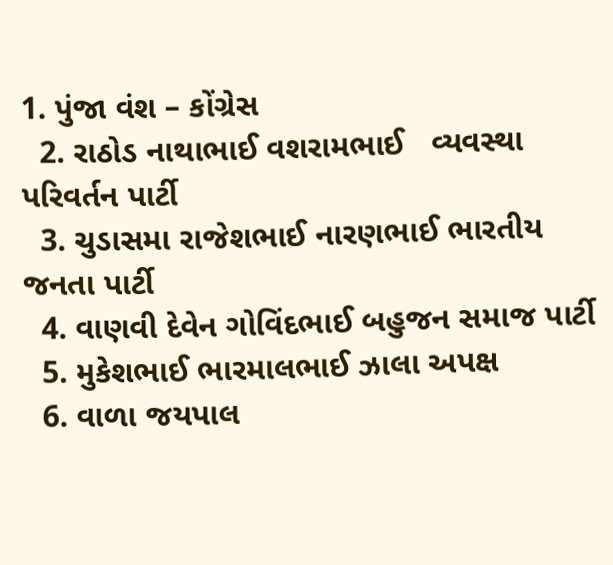1. પુંજા વંશ – કોંગ્રેસ
  2. રાઠોડ નાથાભાઈ વશરામભાઈ   વ્યવસ્થા પરિવર્તન પાર્ટી
  3. ચુડાસમા રાજેશભાઈ નારણભાઈ ભારતીય જનતા પાર્ટી
  4. વાણવી દેવેન ગોવિંદભાઈ બહુજન સમાજ પાર્ટી
  5. મુકેશભાઈ ભારમાલભાઈ ઝાલા અપક્ષ
  6. વાળા જયપાલ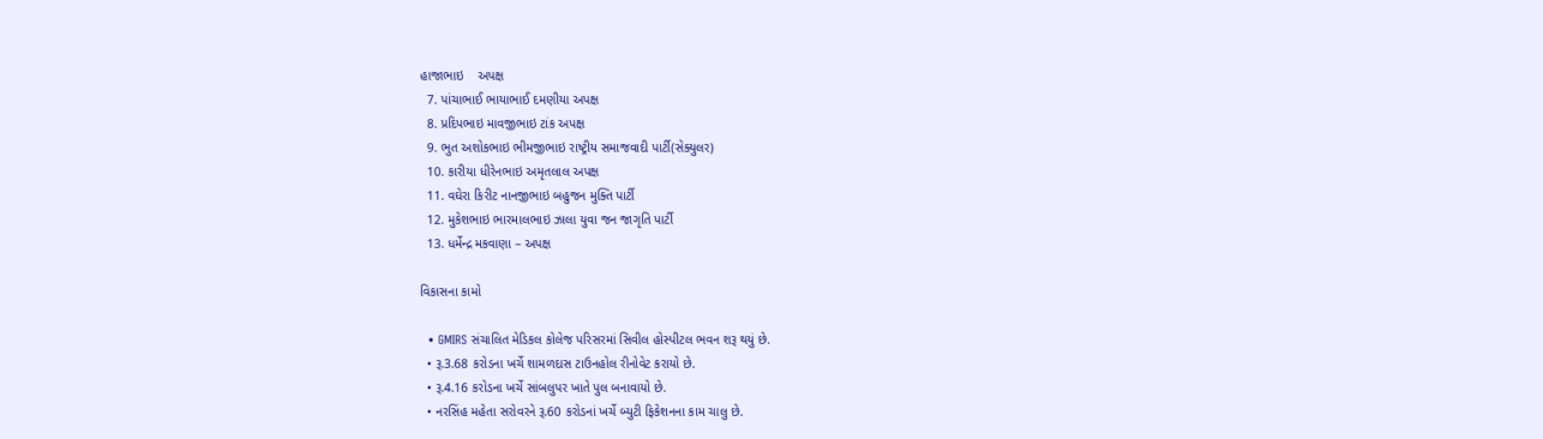હાજાભાઇ    અપક્ષ
  7. પાંચાભાઈ ભાયાભાઈ દમણીયા અપક્ષ
  8. પ્રદિપભાઇ માવજીભાઇ ટાંક અપક્ષ
  9. ભુત અશોકભાઇ ભીમજીભાઇ રાષ્ટ્રીય સમાજવાદી પાર્ટી(સેક્યુલર)
  10. કારીયા ધીરેનભાઇ અમૃતલાલ અપક્ષ
  11. વઘેરા કિરીટ નાનજીભાઇ બહુજન મુક્તિ પાર્ટી
  12. મુકેશભાઇ ભારમાલભાઇ ઝાલા યુવા જન જાગૃતિ પાર્ટી
  13. ધર્મેન્દ્ર મકવાણા – અપક્ષ

વિકાસના કામો

  • GMIRS સંચાલિત મેડિકલ કોલેજ પરિસરમાં સિવીલ હોસ્પીટલ ભવન શરૂ થયું છે.
  • રૂ.3.68 કરોડના ખર્ચે શામળદાસ ટાઉનહોલ રીનોવેટ કરાયો છે.
  • રૂ.4.16 કરોડના ખર્ચે સાંબલુપર ખાતે પુલ બનાવાયો છે.
  • નરસિંહ મહેતા સરોવરને રૂ.60 કરોડનાં ખર્ચે બ્યુટી ફિકેશનના કામ ચાલુ છે.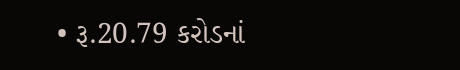• રૂ.20.79 કરોડનાં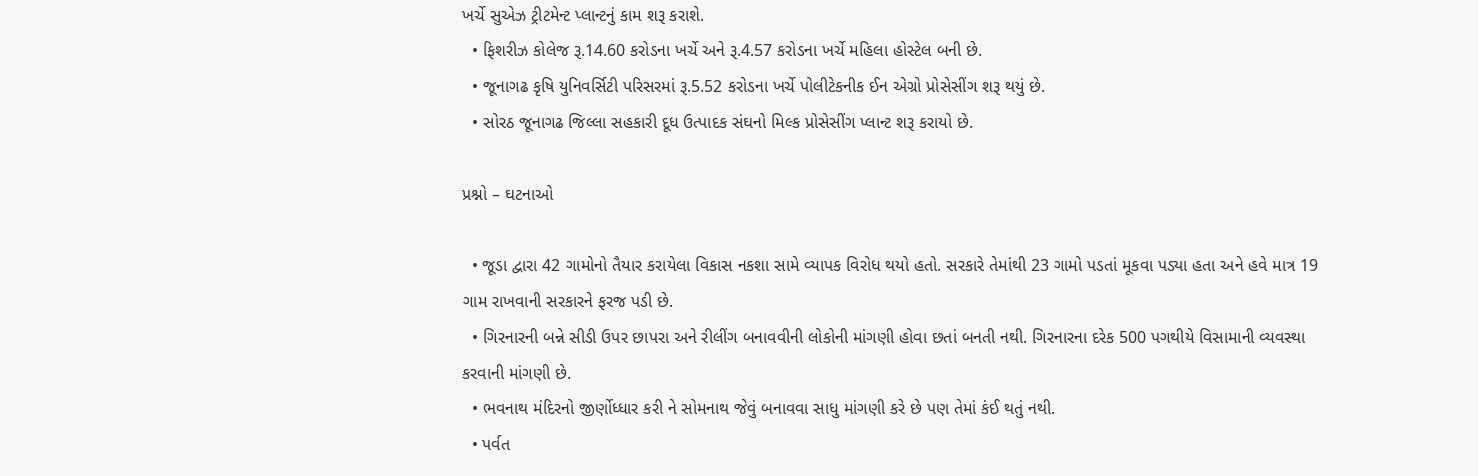ખર્ચે સુએઝ ટ્રીટમેન્ટ પ્લાન્ટનું કામ શરૂ કરાશે.
  • ફિશરીઝ કોલેજ રૂ.14.60 કરોડના ખર્ચે અને રૂ.4.57 કરોડના ખર્ચે મહિલા હોસ્ટેલ બની છે.
  • જૂનાગઢ કૃષિ યુનિવર્સિટી પરિસરમાં રૂ.5.52 કરોડના ખર્ચે પોલીટેકનીક ઈન એગ્રો પ્રોસેસીંગ શરૂ થયું છે.
  • સોરઠ જૂનાગઢ જિલ્લા સહકારી દૂધ ઉત્પાદક સંઘનો મિલ્ક પ્રોસેસીંગ પ્લાન્ટ શરૂ કરાયો છે.

પ્રશ્નો – ઘટનાઓ

  • જૂડા દ્વારા 42 ગામોનો તૈયાર કરાયેલા વિકાસ નકશા સામે વ્યાપક વિરોધ થયો હતો. સરકારે તેમાંથી 23 ગામો પડતાં મૂકવા પડ્યા હતા અને હવે માત્ર 19 ગામ રાખવાની સરકારને ફરજ પડી છે.
  • ગિરનારની બન્ને સીડી ઉપર છાપરા અને રીલીંગ બનાવવીની લોકોની માંગણી હોવા છતાં બનતી નથી. ગિરનારના દરેક 500 પગથીયે વિસામાની વ્યવસ્થા કરવાની માંગણી છે.
  • ભવનાથ મંદિરનો જીર્ણોધ્ધાર કરી ને સોમનાથ જેવું બનાવવા સાધુ માંગણી કરે છે પણ તેમાં કંઈ થતું નથી.
  • પર્વત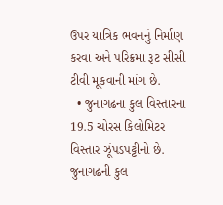ઉપર યાત્રિક ભવનનું નિર્માણ કરવા અને પરિક્રમા રૂટ સીસી ટીવી મૂકવાની માંગ છે.
  • જુનાગઢના કુલ વિસ્તારના 19.5 ચોરસ કિલોમિટર વિસ્તાર ઝૂંપડપટ્ટીનો છે. જુનાગઢની કુલ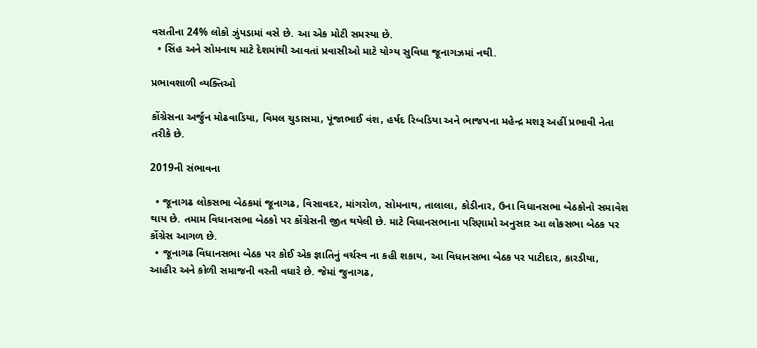વસતીના 24% લોકો ઝુંપડામાં વસે છે. આ એક મોટી સમસ્યા છે.
  • સિંહ અને સોમનાથ માટે દેશમાંથી આવતાં પ્રવાસીઓ માટે યોગ્ય સુવિધા જૂનાગઝમાં નથી.

પ્રભાવશાળી વ્યક્તિઓ

કોંગ્રેસના અર્જુન મોઢવાડિયા, વિમલ ચુડાસમા, પૂંજાભાઈ વંશ, હર્ષદ રિબડિયા અને ભાજપના મહેન્દ્ર મશરૂ અહીં પ્રભાવી નેતા તરીકે છે.

2019ની સંભાવના

  • જૂનાગઢ લોકસભા બેઠકમાં જૂનાગઢ, વિસાવદર, માંગરોળ, સોમનાથ, તાલાલા, કોડીનાર, ઉના વિધાનસભા બેઠકોનો સમાવેશ થાય છે. તમામ વિધાનસભા બેઠકો પર કોંગ્રેસની જીત થયેલી છે. માટે વિધાનસભાના પરિણામો અનુસાર આ લોકસભા બેઠક પર કોંગ્રેસ આગળ છે.
  • જૂનાગઢ વિધાનસભા બેઠક પર કોઈ એક જ્ઞાતિનું વર્ચસ્વ ના કહી શકાય, આ વિધાનસભા બેઠક પર પાટીદાર, કારડીયા, આહીર અને કોળી સમાજની વસ્તી વધારે છે. જેમાં જુનાગઢ,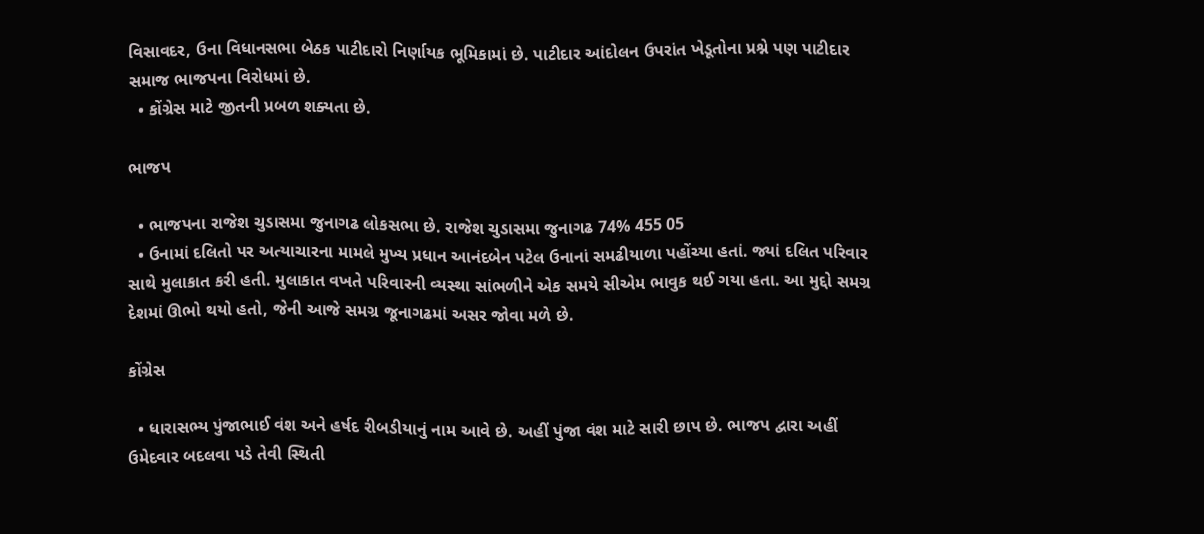વિસાવદર, ઉના વિધાનસભા બેઠક પાટીદારો નિર્ણાયક ભૂમિકામાં છે. પાટીદાર આંદોલન ઉપરાંત ખેડૂતોના પ્રશ્ને પણ પાટીદાર સમાજ ભાજપના વિરોધમાં છે.
  • કોંગ્રેસ માટે જીતની પ્રબળ શક્યતા છે.

ભાજપ

  • ભાજપના રાજેશ ચુડાસમા જુનાગઢ લોકસભા છે. રાજેશ ચુડાસમા જુનાગઢ 74% 455 05
  • ઉનામાં દલિતો પર અત્યાચારના મામલે મુખ્ય પ્રધાન આનંદબેન પટેલ ઉનાનાં સમઢીયાળા પહોંચ્યા હતાં. જ્યાં દલિત પરિવાર સાથે મુલાકાત કરી હતી. મુલાકાત વખતે પરિવારની વ્યસ્થા સાંભળીને એક સમયે સીએમ ભાવુક થઈ ગયા હતા. આ મુદ્દો સમગ્ર દેશમાં ઊભો થયો હતો, જેની આજે સમગ્ર જૂનાગઢમાં અસર જોવા મળે છે.

કોંગ્રેસ

  • ધારાસભ્ય પુંજાભાઈ વંશ અને હર્ષદ રીબડીયાનું નામ આવે છે. અહીં પુંજા વંશ માટે સારી છાપ છે. ભાજપ દ્વારા અહીં ઉમેદવાર બદલવા પડે તેવી સ્થિતી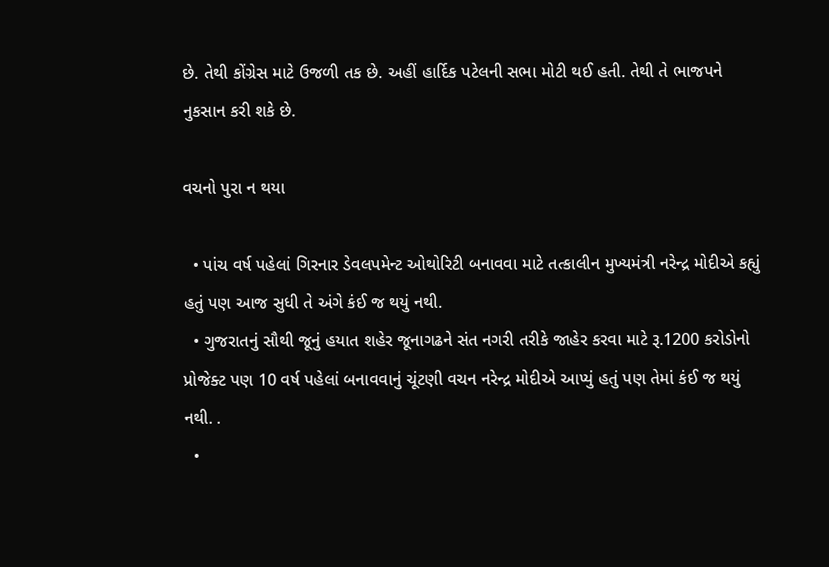છે. તેથી કોંગ્રેસ માટે ઉજળી તક છે. અહીં હાર્દિક પટેલની સભા મોટી થઈ હતી. તેથી તે ભાજપને નુકસાન કરી શકે છે.

વચનો પુરા ન થયા

  • પાંચ વર્ષ પહેલાં ગિરનાર ડેવલપમેન્ટ ઓથોરિટી બનાવવા માટે તત્કાલીન મુખ્યમંત્રી નરેન્દ્ર મોદીએ કહ્યું હતું પણ આજ સુધી તે અંગે કંઈ જ થયું નથી.
  • ગુજરાતનું સૌથી જૂનું હયાત શહેર જૂનાગઢને સંત નગરી તરીકે જાહેર કરવા માટે રૂ.1200 કરોડોનો પ્રોજેક્ટ પણ 10 વર્ષ પહેલાં બનાવવાનું ચૂંટણી વચન નરેન્દ્ર મોદીએ આપ્યું હતું પણ તેમાં કંઈ જ થયું નથી. .
  •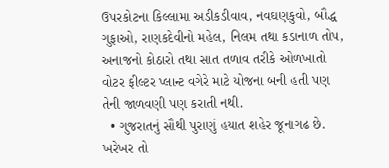ઉપરકોટના કિલ્લામા અડીકડીવાવ, નવઘણકુવો, બૌદ્ધ ગુફાઓ, રાણકદેવીનો મહેલ, નિલમ તથા કડાનાળ તોપ, અનાજનો કોઠારો તથા સાત તળાવ તરીકે ઓળખાતો વોટર ફીલ્ટર પ્લાન્ટ વગેરે માટે યોજના બની હતી પણ તેની જાળવણી પણ કરાતી નથી.
  • ગુજરાતનું સૌથી પુરાણું હયાત શહેર જૂનાગઢ છે. ખરેખર તો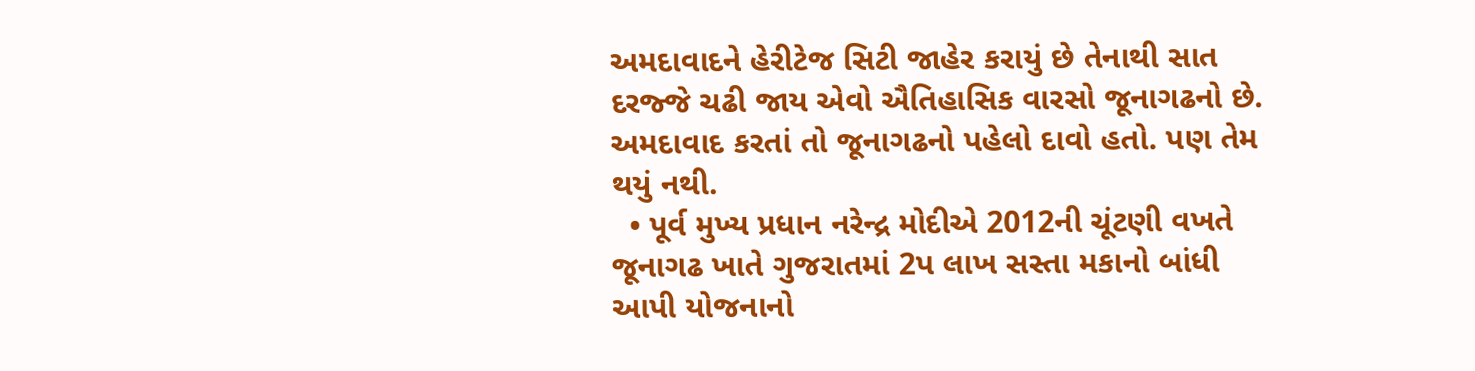અમદાવાદને હેરીટેજ સિટી જાહેર કરાયું છે તેનાથી સાત દરજ્જે ચઢી જાય એવો ઐતિહાસિક વારસો જૂનાગઢનો છે. અમદાવાદ કરતાં તો જૂનાગઢનો પહેલો દાવો હતો. પણ તેમ થયું નથી.
  • પૂર્વ મુખ્ય પ્રધાન નરેન્દ્ર મોદીએ 2012ની ચૂંટણી વખતે જૂનાગઢ ખાતે ગુજરાતમાં 2પ લાખ સસ્તા મકાનો બાંધી આપી યોજનાનો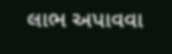લાભ અપાવવા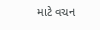માટે વચન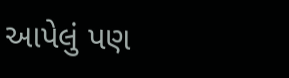આપેલું પણ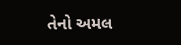તેનો અમલ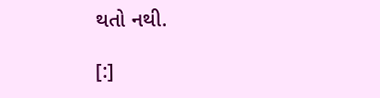થતો નથી.

[:]